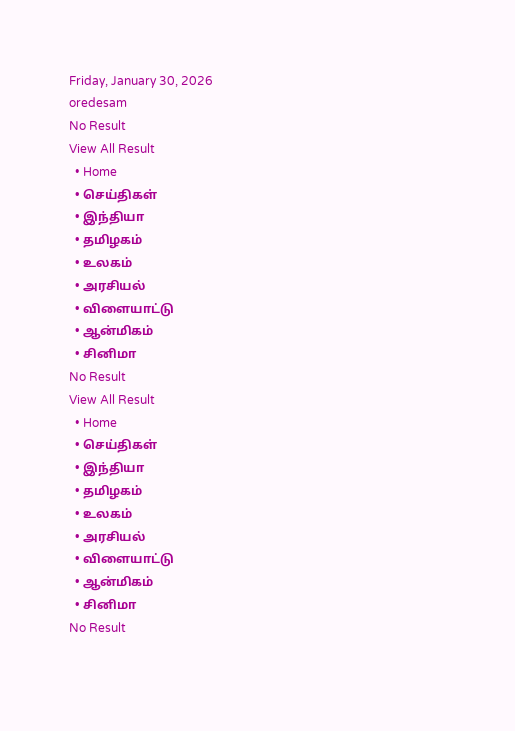Friday, January 30, 2026
oredesam
No Result
View All Result
  • Home
  • செய்திகள்
  • இந்தியா
  • தமிழகம்
  • உலகம்
  • அரசியல்
  • விளையாட்டு
  • ஆன்மிகம்
  • சினிமா
No Result
View All Result
  • Home
  • செய்திகள்
  • இந்தியா
  • தமிழகம்
  • உலகம்
  • அரசியல்
  • விளையாட்டு
  • ஆன்மிகம்
  • சினிமா
No Result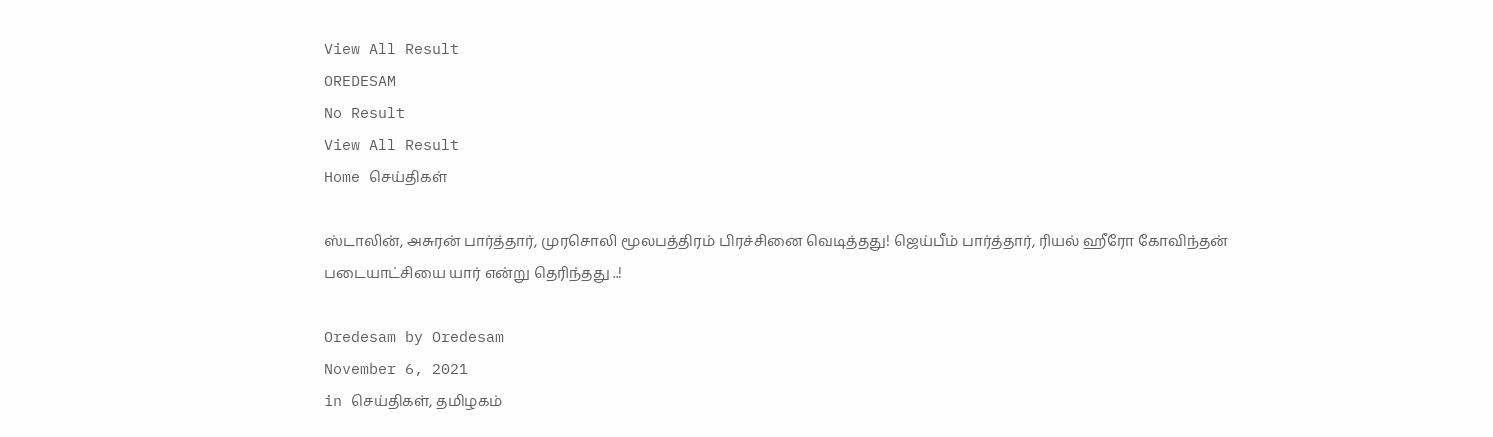View All Result
OREDESAM
No Result
View All Result
Home செய்திகள்

ஸ்டாலின், அசுரன் பார்த்தார், முரசொலி மூலபத்திரம் பிரச்சினை வெடித்தது! ஜெய்பீம் பார்த்தார், ரியல் ஹீரோ கோவிந்தன் படையாட்சியை யார் என்று தெரிந்தது ..!

Oredesam by Oredesam
November 6, 2021
in செய்திகள், தமிழகம்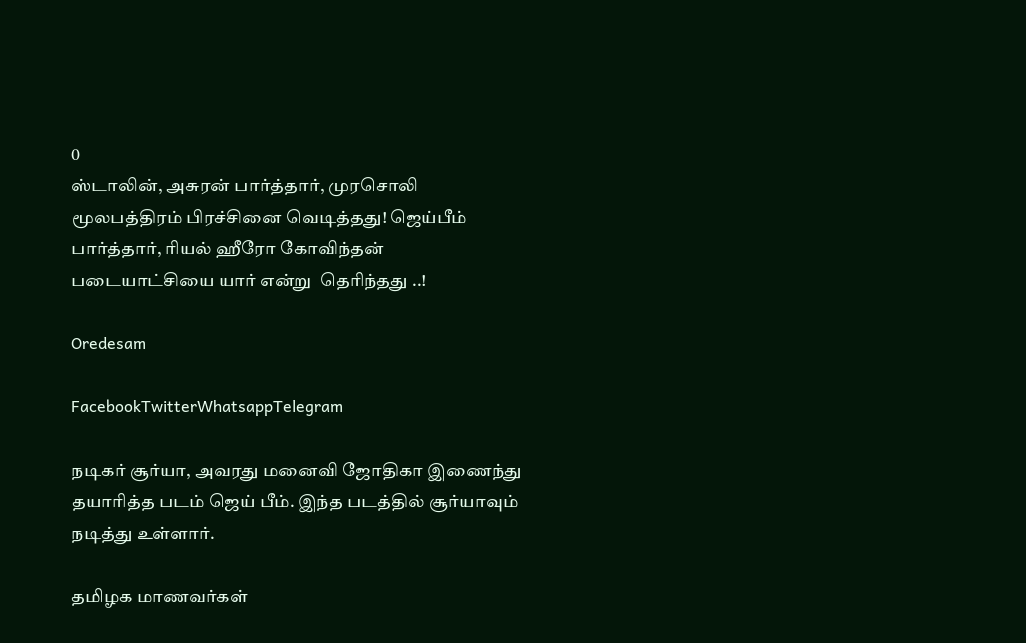0
ஸ்டாலின், அசுரன் பார்த்தார், முரசொலி  மூலபத்திரம் பிரச்சினை வெடித்தது! ஜெய்பீம் பார்த்தார், ரியல் ஹீரோ கோவிந்தன் படையாட்சியை யார் என்று  தெரிந்தது ..!

Oredesam

FacebookTwitterWhatsappTelegram

நடிகர் சூர்யா, அவரது மனைவி ஜோதிகா இணைந்து தயாரித்த படம் ஜெய் பீம். இந்த படத்தில் சூர்யாவும் நடித்து உள்ளார்.

தமிழக மாணவர்கள்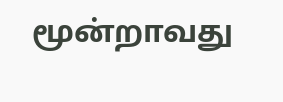மூன்றாவது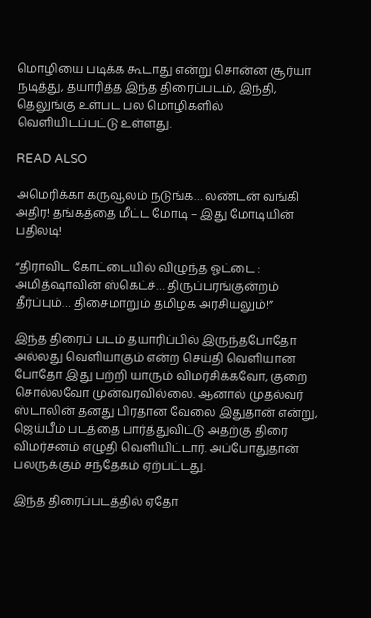மொழியை படிக்க கூடாது என்று சொன்ன சூர்யா நடித்து, தயாரித்த இந்த திரைப்படம், இந்தி, தெலுங்கு உள்பட பல மொழிகளில் வெளியிடப்பட்டு உள்ளது.

READ ALSO

அமெரிக்கா கருவூலம் நடுங்க… லண்டன் வங்கி அதிர! தங்கத்தை மீட்ட மோடி – இது மோடியின் பதிலடி!

“திராவிட கோட்டையில் விழுந்த ஓட்டை : அமித்ஷாவின் ஸ்கெட்ச்… திருப்பரங்குன்றம் தீர்ப்பும்… திசைமாறும் தமிழக அரசியலும்!”

இந்த திரைப் படம் தயாரிப்பில் இருந்தபோதோ அல்லது வெளியாகும் என்ற செய்தி வெளியான போதோ இது பற்றி யாரும் விமர்சிக்கவோ, குறை சொல்லவோ முன்வரவில்லை. ஆனால் முதல்வர் ஸ்டாலின் தனது பிரதான வேலை இதுதான் என்று, ஜெய்பீம் படத்தை பார்த்துவிட்டு அதற்கு திரை விமர்சனம் எழுதி வெளியிட்டார். அப்போதுதான் பலருக்கும் சந்தேகம் ஏற்பட்டது.

இந்த திரைப்படத்தில் ஏதோ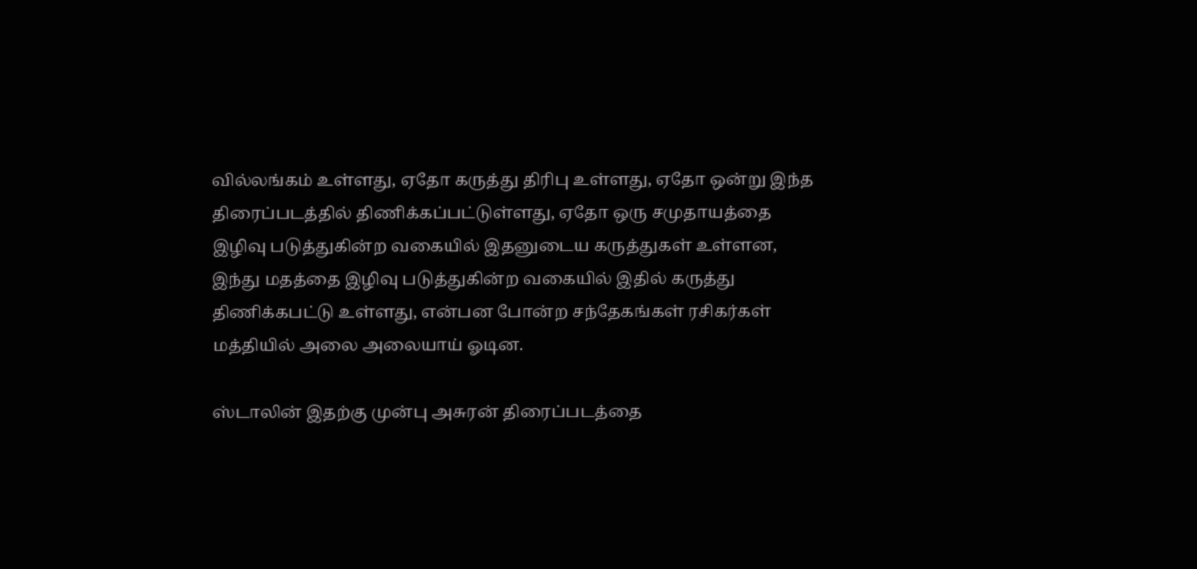வில்லங்கம் உள்ளது, ஏதோ கருத்து திரிபு உள்ளது, ஏதோ ஒன்று இந்த திரைப்படத்தில் திணிக்கப்பட்டுள்ளது, ஏதோ ஒரு சமுதாயத்தை இழிவு படுத்துகின்ற வகையில் இதனுடைய கருத்துகள் உள்ளன, இந்து மதத்தை இழிவு படுத்துகின்ற வகையில் இதில் கருத்து திணிக்கபட்டு உள்ளது, என்பன போன்ற சந்தேகங்கள் ரசிகர்கள் மத்தியில் அலை அலையாய் ஓடின.

ஸ்டாலின் இதற்கு முன்பு அசுரன் திரைப்படத்தை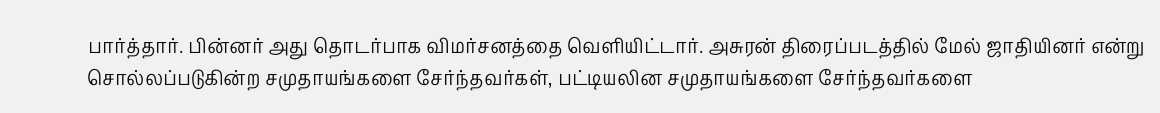பார்த்தார். பின்னர் அது தொடர்பாக விமர்சனத்தை வெளியிட்டார். அசுரன் திரைப்படத்தில் மேல் ஜாதியினர் என்று சொல்லப்படுகின்ற சமுதாயங்களை சேர்ந்தவர்கள், பட்டியலின சமுதாயங்களை சேர்ந்தவர்களை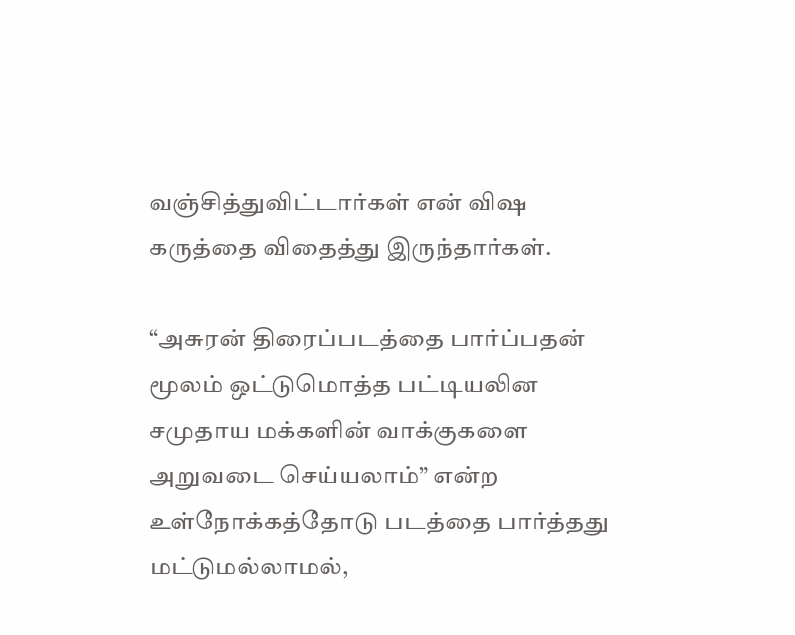வஞ்சித்துவிட்டார்கள் என் விஷ கருத்தை விதைத்து இருந்தார்கள்.

“அசுரன் திரைப்படத்தை பார்ப்பதன் மூலம் ஒட்டுமொத்த பட்டியலின சமுதாய மக்களின் வாக்குகளை அறுவடை செய்யலாம்” என்ற உள்நோக்கத்தோடு படத்தை பார்த்தது மட்டுமல்லாமல்,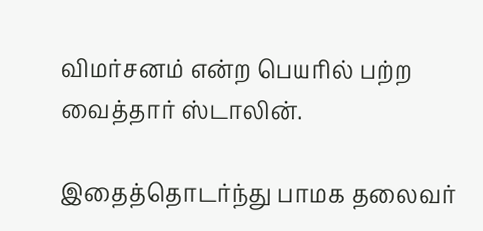விமர்சனம் என்ற பெயரில் பற்ற வைத்தார் ஸ்டாலின்.

இதைத்தொடர்ந்து பாமக தலைவர்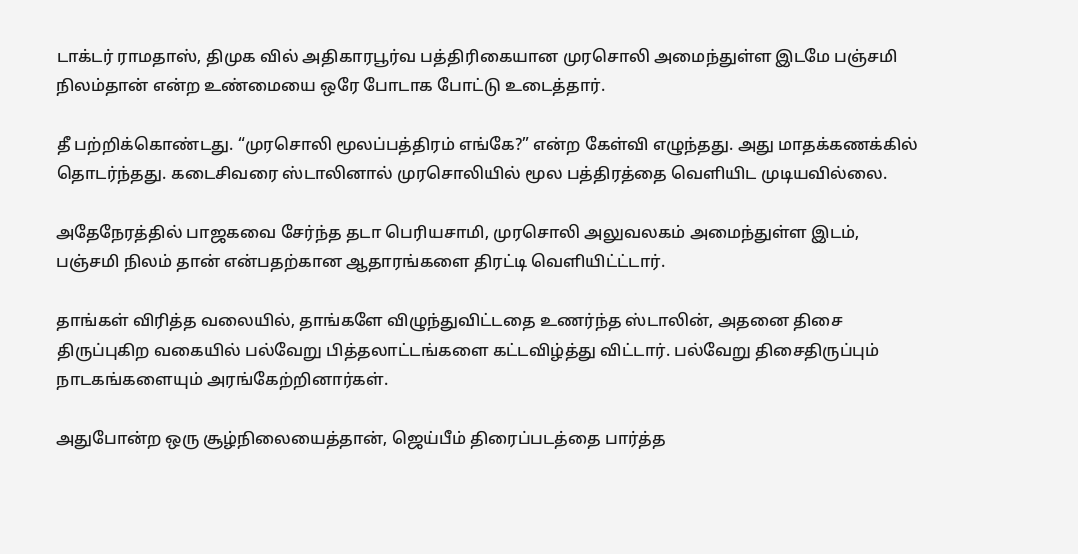டாக்டர் ராமதாஸ், திமுக வில் அதிகாரபூர்வ பத்திரிகையான முரசொலி அமைந்துள்ள இடமே பஞ்சமி நிலம்தான் என்ற உண்மையை ஒரே போடாக போட்டு உடைத்தார்.

தீ பற்றிக்கொண்டது. “முரசொலி மூலப்பத்திரம் எங்கே?” என்ற கேள்வி எழுந்தது. அது மாதக்கணக்கில் தொடர்ந்தது. கடைசிவரை ஸ்டாலினால் முரசொலியில் மூல பத்திரத்தை வெளியிட முடியவில்லை.

அதேநேரத்தில் பாஜகவை சேர்ந்த தடா பெரியசாமி, முரசொலி அலுவலகம் அமைந்துள்ள இடம், பஞ்சமி நிலம் தான் என்பதற்கான ஆதாரங்களை திரட்டி வெளியிட்ட்டார்.

தாங்கள் விரித்த வலையில், தாங்களே விழுந்துவிட்டதை உணர்ந்த ஸ்டாலின், அதனை திசை திருப்புகிற வகையில் பல்வேறு பித்தலாட்டங்களை கட்டவிழ்த்து விட்டார். பல்வேறு திசைதிருப்பும் நாடகங்களையும் அரங்கேற்றினார்கள்.

அதுபோன்ற ஒரு சூழ்நிலையைத்தான், ஜெய்பீம் திரைப்படத்தை பார்த்த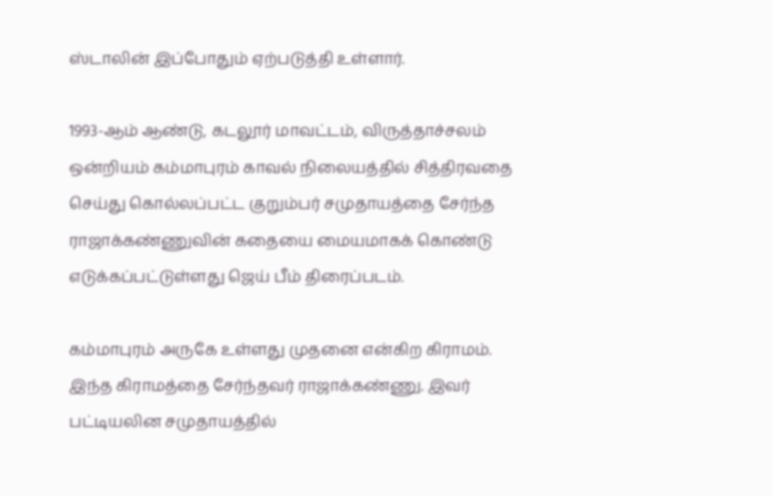ஸ்டாலின் இப்போதும் ஏற்படுத்தி உள்ளார்.

1993-ஆம் ஆண்டு, கடலூர் மாவட்டம், விருத்தாச்சலம் ஒன்றியம் கம்மாபுரம் காவல் நிலையத்தில் சித்திரவதை செய்து கொல்லப்பட்ட குறும்பர் சமுதாயத்தை சேர்ந்த ராஜாக்கண்ணுவின் கதையை மையமாகக் கொண்டு எடுக்கப்பட்டுள்ளது ஜெய் பீம் திரைப்படம்.

கம்மாபுரம் அருகே உள்ளது முதனை என்கிற கிராமம். இந்த கிராமத்தை சேர்ந்தவர் ராஜாக்கண்ணு. இவர் பட்டியலின சமுதாயத்தில்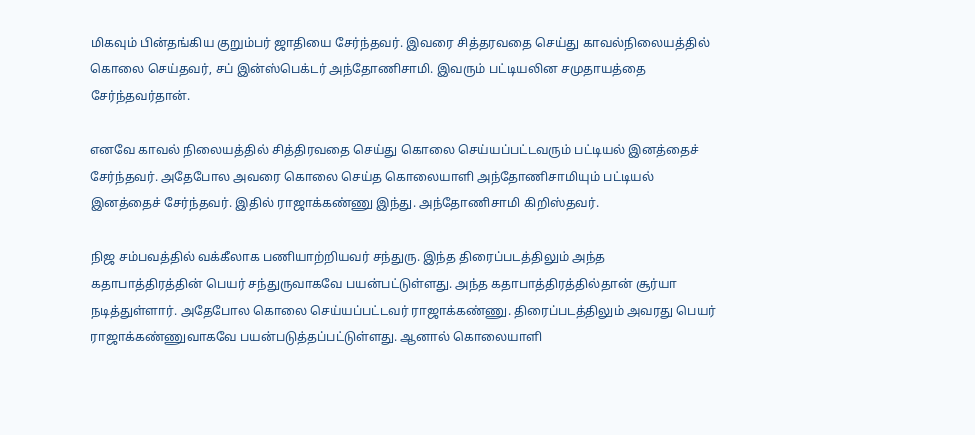மிகவும் பின்தங்கிய குறும்பர் ஜாதியை சேர்ந்தவர். இவரை சித்தரவதை செய்து காவல்நிலையத்தில் கொலை செய்தவர், சப் இன்ஸ்பெக்டர் அந்தோணிசாமி. இவரும் பட்டியலின சமுதாயத்தை சேர்ந்தவர்தான்.

எனவே காவல் நிலையத்தில் சித்திரவதை செய்து கொலை செய்யப்பட்டவரும் பட்டியல் இனத்தைச் சேர்ந்தவர். அதேபோல அவரை கொலை செய்த கொலையாளி அந்தோணிசாமியும் பட்டியல் இனத்தைச் சேர்ந்தவர். இதில் ராஜாக்கண்ணு இந்து. அந்தோணிசாமி கிறிஸ்தவர்.

நிஜ சம்பவத்தில் வக்கீலாக பணியாற்றியவர் சந்துரு. இந்த திரைப்படத்திலும் அந்த கதாபாத்திரத்தின் பெயர் சந்துருவாகவே பயன்பட்டுள்ளது. அந்த கதாபாத்திரத்தில்தான் சூர்யா நடித்துள்ளார். அதேபோல கொலை செய்யப்பட்டவர் ராஜாக்கண்ணு. திரைப்படத்திலும் அவரது பெயர் ராஜாக்கண்ணுவாகவே பயன்படுத்தப்பட்டுள்ளது. ஆனால் கொலையாளி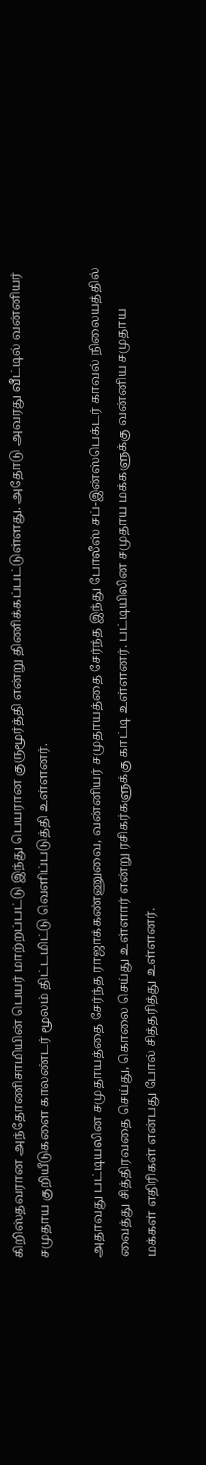கிறிஸ்தவரான அந்தோணிசாமியின் பெயர் மாற்றப்பட்டு இந்து பெயரான குருமூர்த்தி என்று திணிக்கப்பட்டுள்ளது. அதோடு அவரது வீட்டில் வன்னியர் சமுதாய குறியீடுகளை காலண்டர் மூலம் திட்டமிட்டு வெளிப்படுத்தி உள்ளனர்.

அதாவது பட்டியலின சமுதாயத்தை சேர்ந்த ராஜாக்கண்ணுவை, வன்னியர் சமுதாயத்தை சேர்ந்த இந்து போலீஸ் சப்-இன்ஸ்பெக்டர் காவல் நிலையத்தில் வைத்து சித்திரவதை செய்து, கொலை செய்து உள்ளார் என்று ரசிகர்களுக்கு காட்டி உள்ளனர். பட்டியிலின சமுதாய மக்களுக்கு வன்னிய சமுதாய மக்கள் எதிரிகள் என்பது போல் சித்தரித்து உள்ளனர்.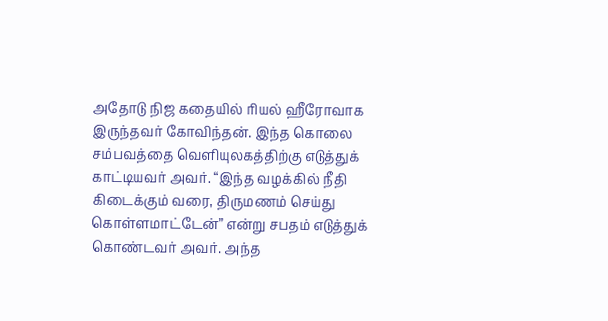அதோடு நிஜ கதையில் ரியல் ஹீரோவாக இருந்தவர் கோவிந்தன். இந்த கொலை சம்பவத்தை வெளியுலகத்திற்கு எடுத்துக் காட்டியவர் அவர். “இந்த வழக்கில் நீதி கிடைக்கும் வரை, திருமணம் செய்து கொள்ளமாட்டேன்” என்று சபதம் எடுத்துக் கொண்டவர் அவர். அந்த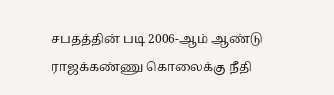சபதத்தின் படி 2006-ஆம் ஆண்டு ராஜக்கண்ணு கொலைக்கு நீதி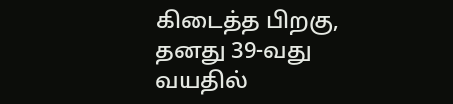கிடைத்த பிறகு, தனது 39-வது வயதில்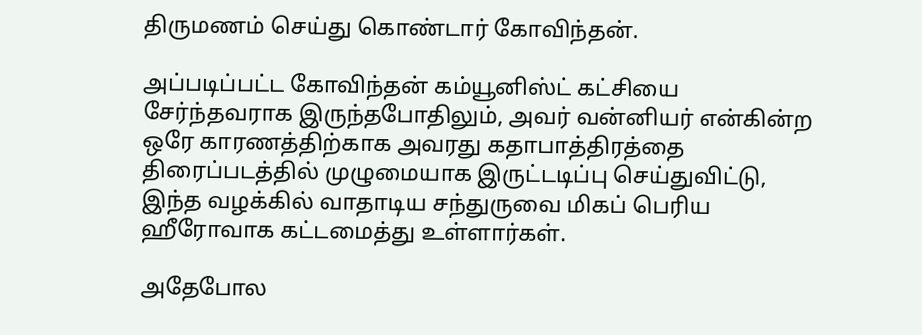திருமணம் செய்து கொண்டார் கோவிந்தன்.

அப்படிப்பட்ட கோவிந்தன் கம்யூனிஸ்ட் கட்சியை சேர்ந்தவராக இருந்தபோதிலும், அவர் வன்னியர் என்கின்ற ஒரே காரணத்திற்காக அவரது கதாபாத்திரத்தை திரைப்படத்தில் முழுமையாக இருட்டடிப்பு செய்துவிட்டு, இந்த வழக்கில் வாதாடிய சந்துருவை மிகப் பெரிய ஹீரோவாக கட்டமைத்து உள்ளார்கள்.

அதேபோல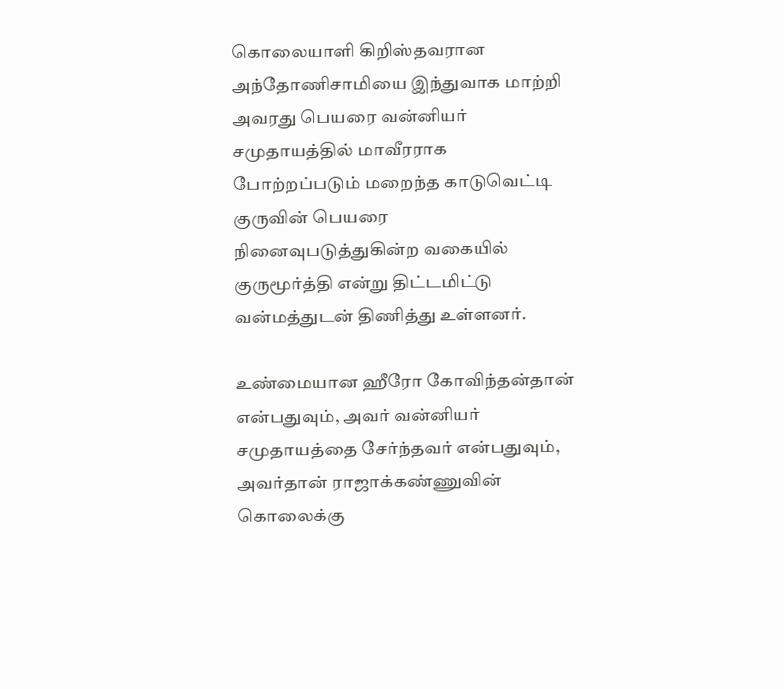கொலையாளி கிறிஸ்தவரான அந்தோணிசாமியை இந்துவாக மாற்றி அவரது பெயரை வன்னியர் சமுதாயத்தில் மாவீரராக போற்றப்படும் மறைந்த காடுவெட்டி குருவின் பெயரை நினைவுபடுத்துகின்ற வகையில் குருமூர்த்தி என்று திட்டமிட்டு வன்மத்துடன் திணித்து உள்ளனர்.

உண்மையான ஹீரோ கோவிந்தன்தான் என்பதுவும், அவர் வன்னியர் சமுதாயத்தை சேர்ந்தவர் என்பதுவும், அவர்தான் ராஜாக்கண்ணுவின் கொலைக்கு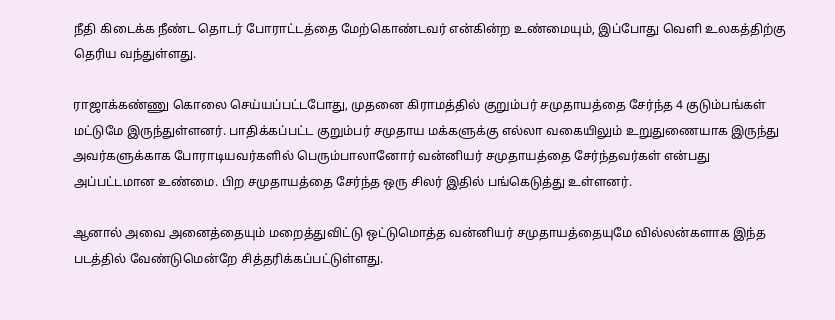நீதி கிடைக்க நீண்ட தொடர் போராட்டத்தை மேற்கொண்டவர் என்கின்ற உண்மையும், இப்போது வெளி உலகத்திற்கு தெரிய வந்துள்ளது.

ராஜாக்கண்ணு கொலை செய்யப்பட்டபோது, முதனை கிராமத்தில் குறும்பர் சமுதாயத்தை சேர்ந்த 4 குடும்பங்கள் மட்டுமே இருந்துள்ளனர். பாதிக்கப்பட்ட குறும்பர் சமுதாய மக்களுக்கு எல்லா வகையிலும் உறுதுணையாக இருந்து அவர்களுக்காக போராடியவர்களில் பெரும்பாலானோர் வன்னியர் சமுதாயத்தை சேர்ந்தவர்கள் என்பது அப்பட்டமான உண்மை. பிற சமுதாயத்தை சேர்ந்த ஒரு சிலர் இதில் பங்கெடுத்து உள்ளனர்.

ஆனால் அவை அனைத்தையும் மறைத்துவிட்டு ஒட்டுமொத்த வன்னியர் சமுதாயத்தையுமே வில்லன்களாக இந்த படத்தில் வேண்டுமென்றே சித்தரிக்கப்பட்டுள்ளது.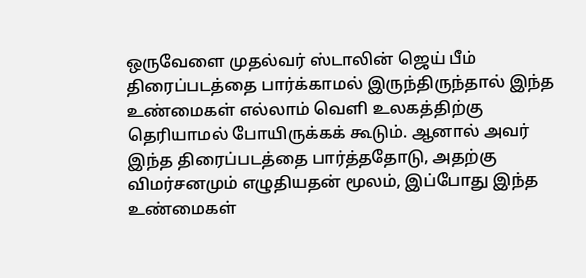ஒருவேளை முதல்வர் ஸ்டாலின் ஜெய் பீம் திரைப்படத்தை பார்க்காமல் இருந்திருந்தால் இந்த உண்மைகள் எல்லாம் வெளி உலகத்திற்கு தெரியாமல் போயிருக்கக் கூடும். ஆனால் அவர் இந்த திரைப்படத்தை பார்த்ததோடு, அதற்கு விமர்சனமும் எழுதியதன் மூலம், இப்போது இந்த உண்மைகள்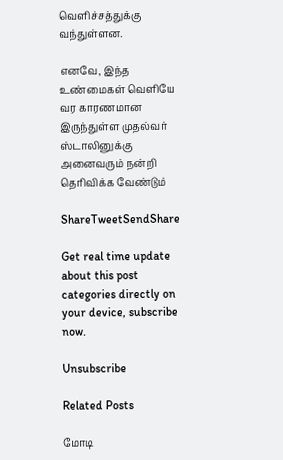வெளிச்சத்துக்கு வந்துள்ளன.

எனவே, இந்த உண்மைகள் வெளியே வர காரணமான இருந்துள்ள முதல்வர் ஸ்டாலினுக்கு அனைவரும் நன்றி தெரிவிக்க வேண்டும்

ShareTweetSendShare

Get real time update about this post categories directly on your device, subscribe now.

Unsubscribe

Related Posts

மோடி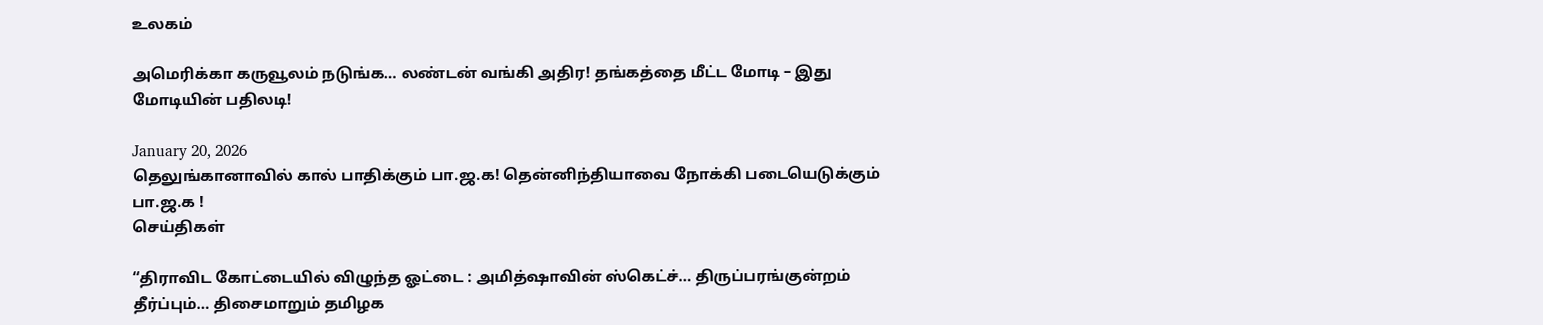உலகம்

அமெரிக்கா கருவூலம் நடுங்க… லண்டன் வங்கி அதிர! தங்கத்தை மீட்ட மோடி – இது மோடியின் பதிலடி!

January 20, 2026
தெலுங்கானாவில் கால் பாதிக்கும் பா.ஜ.க! தென்னிந்தியாவை நோக்கி படையெடுக்கும் பா.ஜ.க !
செய்திகள்

“திராவிட கோட்டையில் விழுந்த ஓட்டை : அமித்ஷாவின் ஸ்கெட்ச்… திருப்பரங்குன்றம் தீர்ப்பும்… திசைமாறும் தமிழக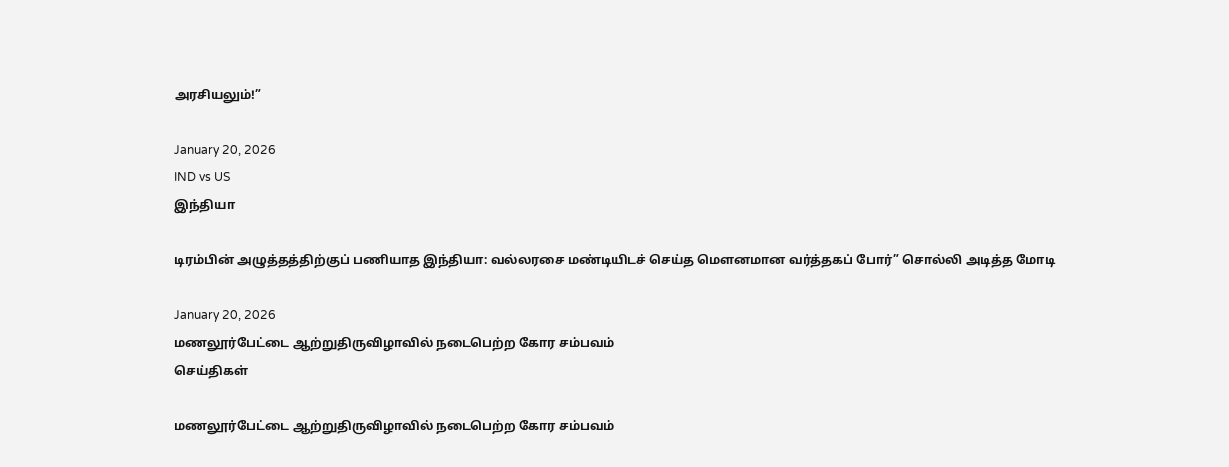அரசியலும்!”

January 20, 2026
IND vs US
இந்தியா

டிரம்பின் அழுத்தத்திற்குப் பணியாத இந்தியா: வல்லரசை மண்டியிடச் செய்த மௌனமான வர்த்தகப் போர்” சொல்லி அடித்த மோடி

January 20, 2026
மணலூர்பேட்டை ஆற்றுதிருவிழாவில் நடைபெற்ற கோர சம்பவம்
செய்திகள்

மணலூர்பேட்டை ஆற்றுதிருவிழாவில் நடைபெற்ற கோர சம்பவம்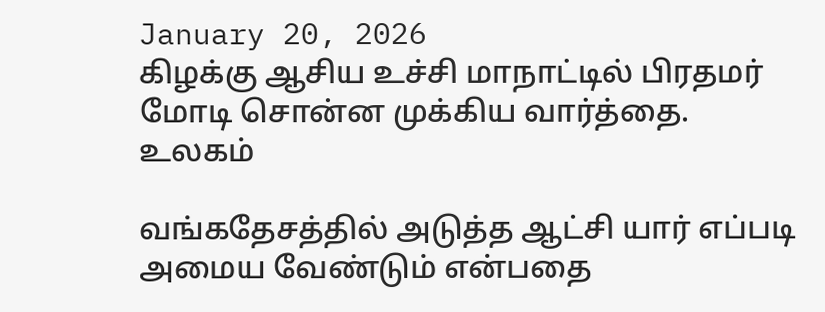January 20, 2026
கிழக்கு ஆசிய உச்சி மாநாட்டில் பிரதமர் மோடி சொன்ன முக்கிய வார்த்தை.
உலகம்

வங்கதேசத்தில் அடுத்த ஆட்சி யார் எப்படி அமைய வேண்டும் என்பதை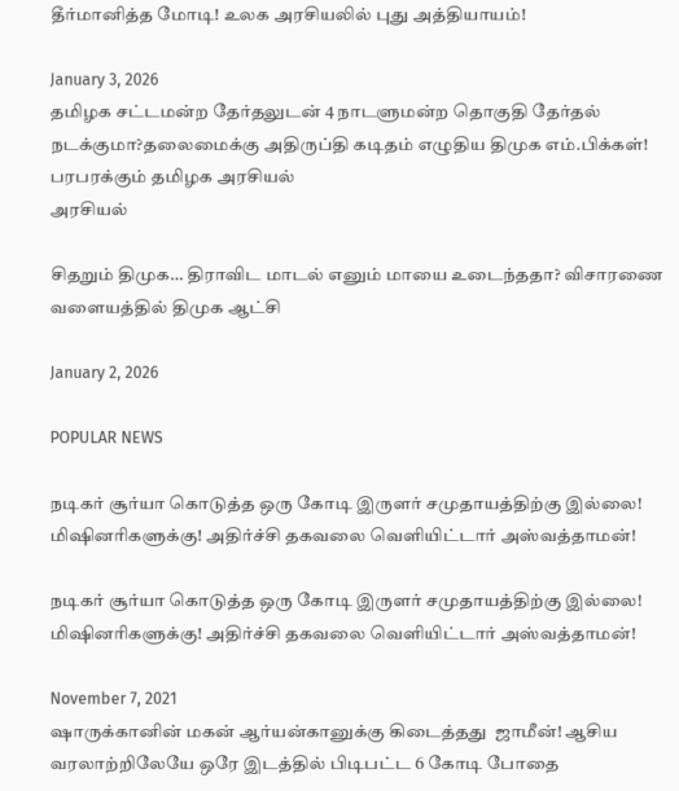தீர்மானித்த மோடி! உலக அரசியலில் புது அத்தியாயம்!

January 3, 2026
தமிழக சட்டமன்ற தேர்தலுடன் 4 நாடளுமன்ற தொகுதி தேர்தல் நடக்குமா?தலைமைக்கு அதிருப்தி கடிதம் எழுதிய திமுக எம்.பிக்கள்! பரபரக்கும் தமிழக அரசியல்
அரசியல்

சிதறும் திமுக… திராவிட மாடல் எனும் மாயை உடைந்ததா? விசாரணை வளையத்தில் திமுக ஆட்சி

January 2, 2026

POPULAR NEWS

நடிகர் சூர்யா கொடுத்த ஒரு கோடி இருளர் சமுதாயத்திற்கு இல்லை! மிஷினரிகளுக்கு! அதிர்ச்சி தகவலை வெளியிட்டார் அஸ்வத்தாமன்!

நடிகர் சூர்யா கொடுத்த ஒரு கோடி இருளர் சமுதாயத்திற்கு இல்லை! மிஷினரிகளுக்கு! அதிர்ச்சி தகவலை வெளியிட்டார் அஸ்வத்தாமன்!

November 7, 2021
ஷாருக்கானின் மகன் ஆர்யன்கானுக்கு கிடைத்தது  ஜாமீன்! ஆசிய வரலாற்றிலேயே ஒரே இடத்தில் பிடிபட்ட 6 கோடி போதை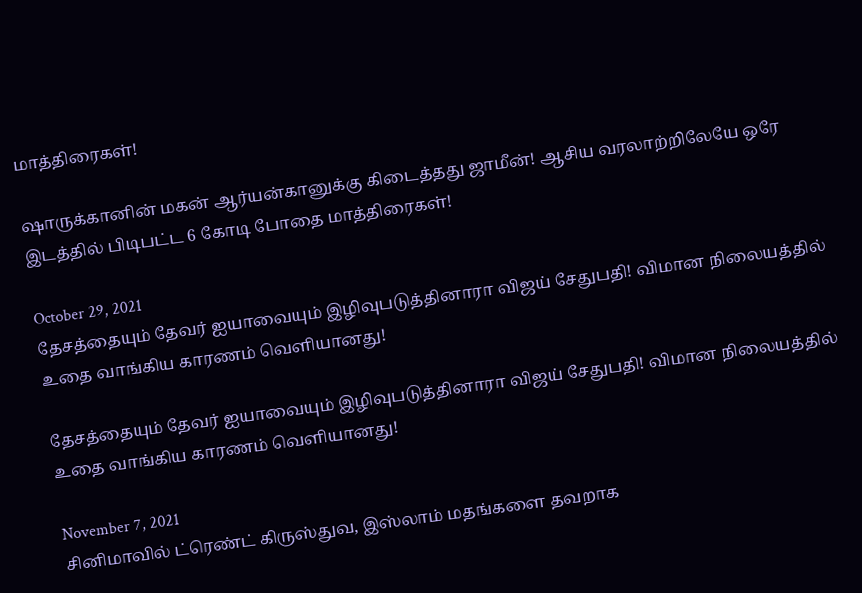மாத்திரைகள்!

ஷாருக்கானின் மகன் ஆர்யன்கானுக்கு கிடைத்தது ஜாமீன்! ஆசிய வரலாற்றிலேயே ஒரே இடத்தில் பிடிபட்ட 6 கோடி போதை மாத்திரைகள்!

October 29, 2021
தேசத்தையும் தேவர் ஐயாவையும் இழிவுபடுத்தினாரா விஜய் சேதுபதி! விமான நிலையத்தில் உதை வாங்கிய காரணம் வெளியானது!

தேசத்தையும் தேவர் ஐயாவையும் இழிவுபடுத்தினாரா விஜய் சேதுபதி! விமான நிலையத்தில் உதை வாங்கிய காரணம் வெளியானது!

November 7, 2021
சினிமாவில் ட்ரெண்ட் கிருஸ்துவ, இஸ்லாம் மதங்களை தவறாக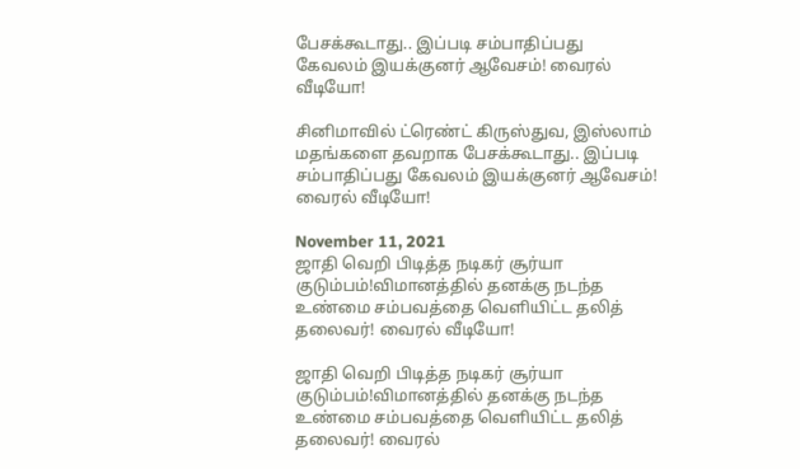பேசக்கூடாது.. இப்படி சம்பாதிப்பது கேவலம் இயக்குனர் ஆவேசம்! வைரல் வீடியோ!

சினிமாவில் ட்ரெண்ட் கிருஸ்துவ, இஸ்லாம் மதங்களை தவறாக பேசக்கூடாது.. இப்படி சம்பாதிப்பது கேவலம் இயக்குனர் ஆவேசம்! வைரல் வீடியோ!

November 11, 2021
ஜாதி வெறி பிடித்த நடிகர் சூர்யா குடும்பம்!விமானத்தில் தனக்கு நடந்த உண்மை சம்பவத்தை வெளியிட்ட தலித் தலைவர்! வைரல் வீடியோ!

ஜாதி வெறி பிடித்த நடிகர் சூர்யா குடும்பம்!விமானத்தில் தனக்கு நடந்த உண்மை சம்பவத்தை வெளியிட்ட தலித் தலைவர்! வைரல்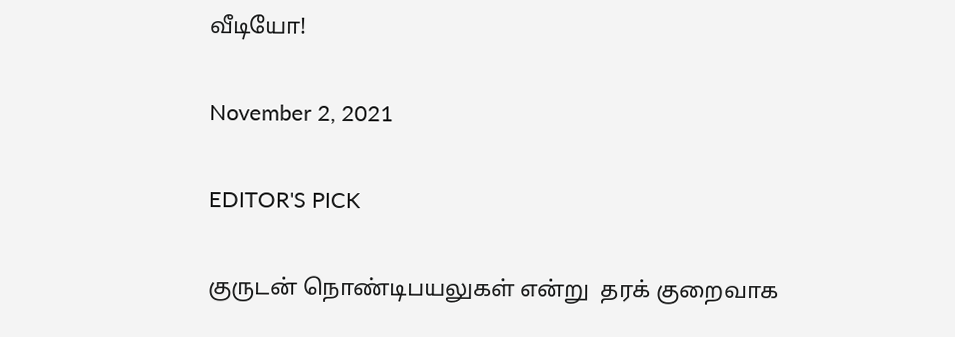வீடியோ!

November 2, 2021

EDITOR'S PICK

குருடன் நொண்டிபயலுகள் என்று  தரக் குறைவாக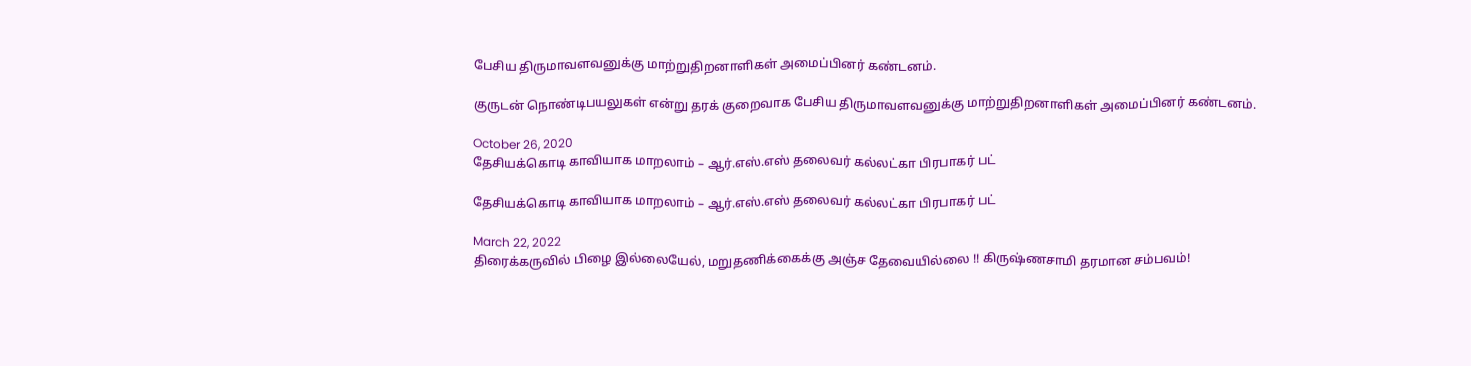பேசிய திருமாவளவனுக்கு மாற்றுதிறனாளிகள் அமைப்பினர் கண்டனம்.

குருடன் நொண்டிபயலுகள் என்று தரக் குறைவாக பேசிய திருமாவளவனுக்கு மாற்றுதிறனாளிகள் அமைப்பினர் கண்டனம்.

October 26, 2020
தேசியக்கொடி காவியாக மாறலாம் – ஆர்.எஸ்.எஸ் தலைவர் கல்லட்கா பிரபாகர் பட்

தேசியக்கொடி காவியாக மாறலாம் – ஆர்.எஸ்.எஸ் தலைவர் கல்லட்கா பிரபாகர் பட்

March 22, 2022
திரைக்கருவில் பிழை இல்லையேல், மறுதணிக்கைக்கு அஞ்ச தேவையில்லை !! கிருஷ்ணசாமி தரமான சம்பவம்!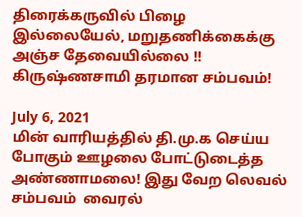திரைக்கருவில் பிழை இல்லையேல், மறுதணிக்கைக்கு அஞ்ச தேவையில்லை !! கிருஷ்ணசாமி தரமான சம்பவம்!

July 6, 2021
மின் வாரியத்தில் தி.மு.க செய்ய போகும் ஊழலை போட்டுடைத்த அண்ணாமலை! இது வேற லெவல் சம்பவம்  வைரல்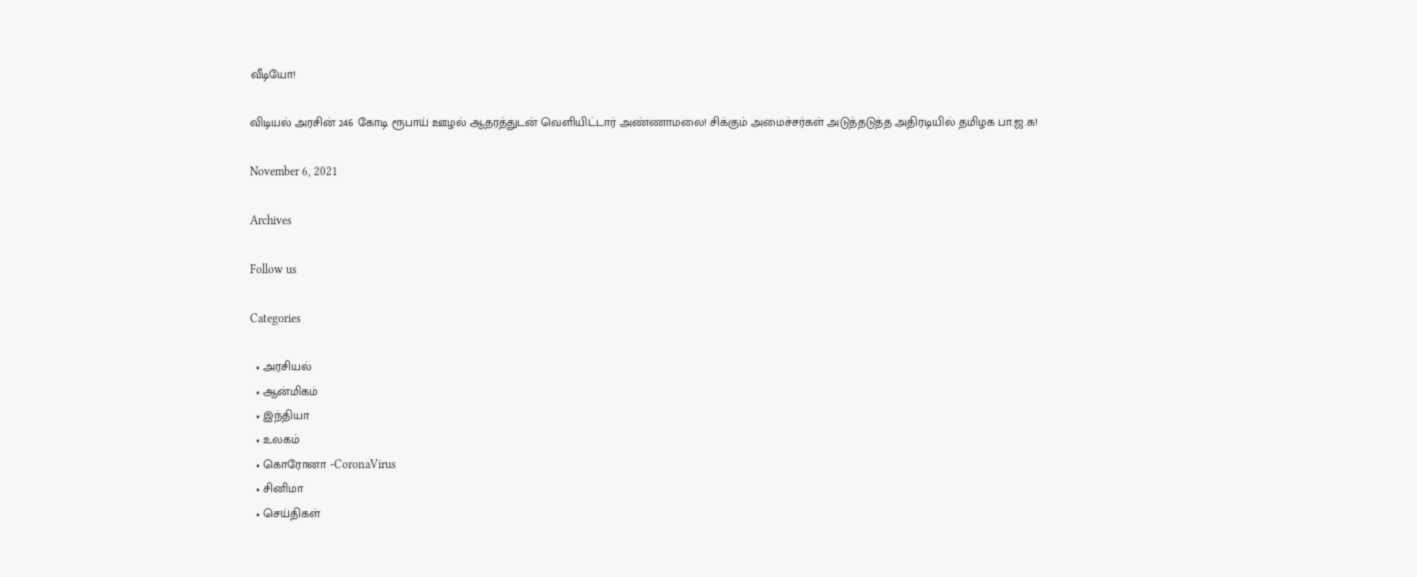வீடியோ!

விடியல் அரசின் 246 கோடி ரூபாய் ஊழல் ஆதரத்துடன் வெளியிட்டார் அண்ணாமலை! சிக்கும் அமைச்சர்கள் அடுத்தடுத்த அதிரடியில் தமிழக பா.ஜ.க!

November 6, 2021

Archives

Follow us

Categories

  • அரசியல்
  • ஆன்மிகம்
  • இந்தியா
  • உலகம்
  • கொரோனா -CoronaVirus
  • சினிமா
  • செய்திகள்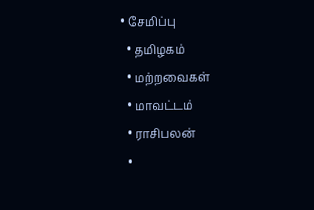• சேமிப்பு
  • தமிழகம்
  • மற்றவைகள்
  • மாவட்டம்
  • ராசிபலன்
  •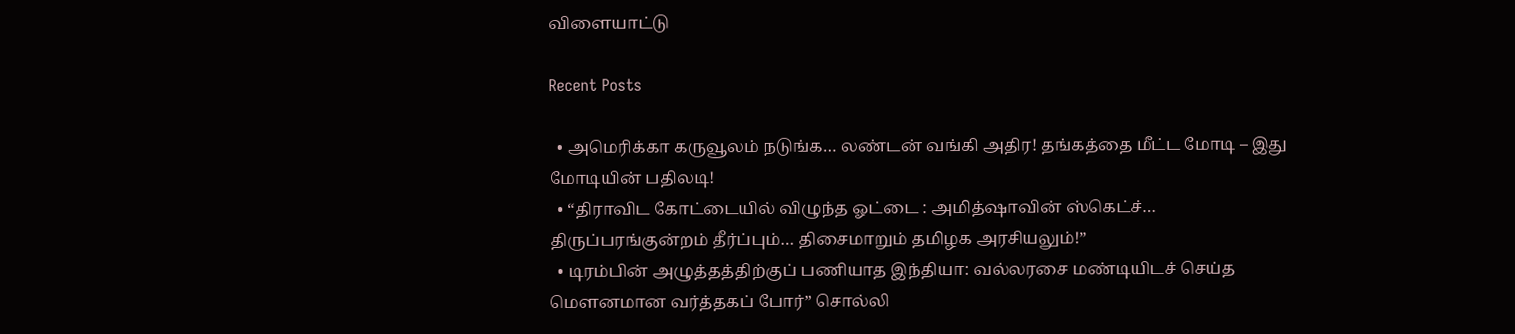விளையாட்டு

Recent Posts

  • அமெரிக்கா கருவூலம் நடுங்க… லண்டன் வங்கி அதிர! தங்கத்தை மீட்ட மோடி – இது மோடியின் பதிலடி!
  • “திராவிட கோட்டையில் விழுந்த ஓட்டை : அமித்ஷாவின் ஸ்கெட்ச்… திருப்பரங்குன்றம் தீர்ப்பும்… திசைமாறும் தமிழக அரசியலும்!”
  • டிரம்பின் அழுத்தத்திற்குப் பணியாத இந்தியா: வல்லரசை மண்டியிடச் செய்த மௌனமான வர்த்தகப் போர்” சொல்லி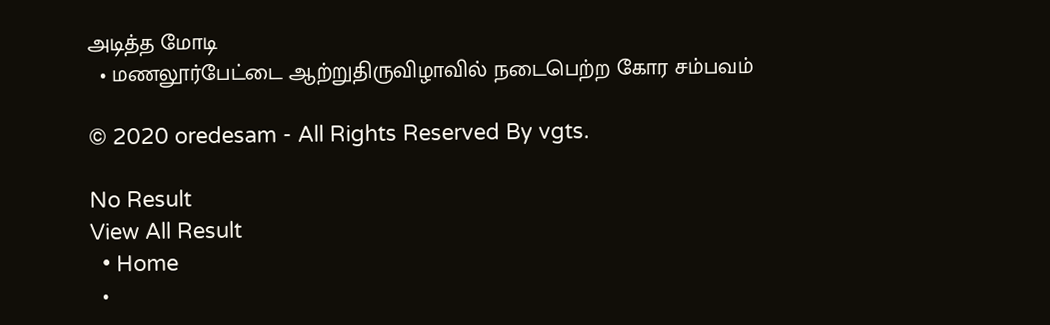அடித்த மோடி
  • மணலூர்பேட்டை ஆற்றுதிருவிழாவில் நடைபெற்ற கோர சம்பவம்

© 2020 oredesam - All Rights Reserved By vgts.

No Result
View All Result
  • Home
  •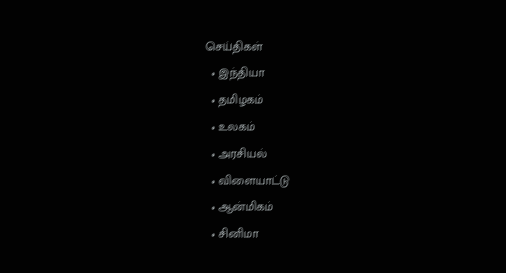செய்திகள்
  • இந்தியா
  • தமிழகம்
  • உலகம்
  • அரசியல்
  • விளையாட்டு
  • ஆன்மிகம்
  • சினிமா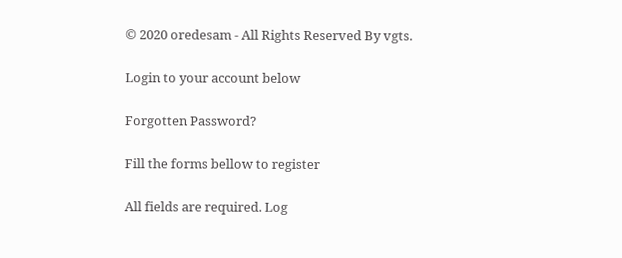© 2020 oredesam - All Rights Reserved By vgts.

Login to your account below

Forgotten Password?

Fill the forms bellow to register

All fields are required. Log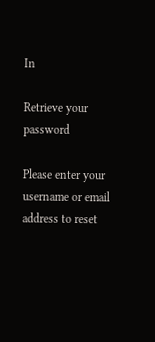In

Retrieve your password

Please enter your username or email address to reset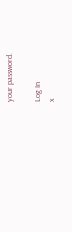your password.

Log In
x